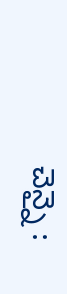చెన్నై :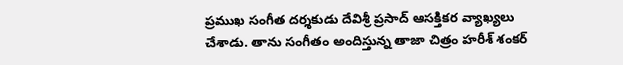ప్రముఖ సంగీత దర్శకుడు దేవిశ్రీ ప్రసాద్ ఆసక్తికర వ్యాఖ్యలు చేశాడు. తాను సంగీతం అందిస్తున్న తాజా చిత్రం హరీశ్ శంకర్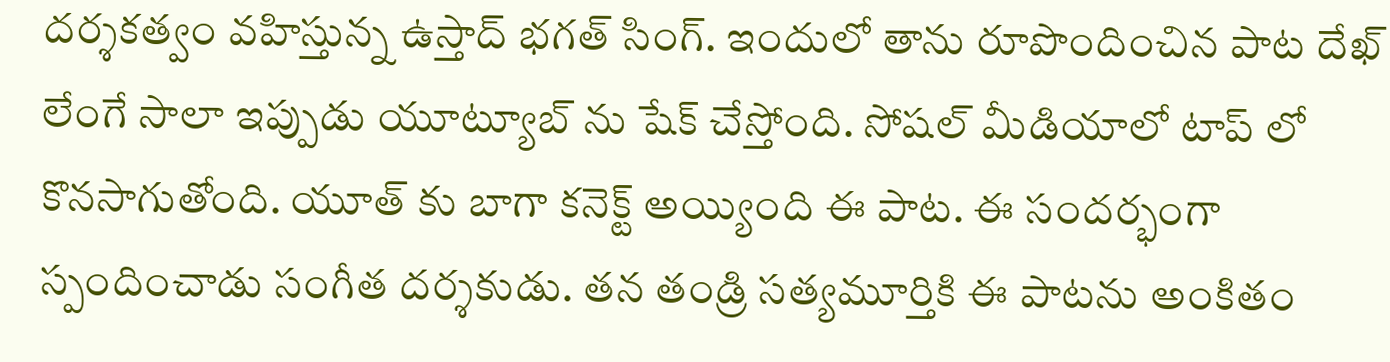దర్శకత్వం వహిస్తున్న ఉస్తాద్ భగత్ సింగ్. ఇందులో తాను రూపొందించిన పాట దేఖ్ లేంగే సాలా ఇప్పుడు యూట్యూబ్ ను షేక్ చేస్తోంది. సోషల్ మీడియాలో టాప్ లో కొనసాగుతోంది. యూత్ కు బాగా కనెక్ట్ అయ్యింది ఈ పాట. ఈ సందర్భంగా స్పందించాడు సంగీత దర్శకుడు. తన తండ్రి సత్యమూర్తికి ఈ పాటను అంకితం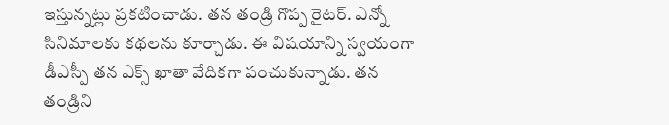ఇస్తున్నట్లు ప్రకటించాడు. తన తండ్రి గొప్ప రైటర్. ఎన్నో సినిమాలకు కథలను కూర్చాడు. ఈ విషయాన్ని స్వయంగా డీఎస్పీ తన ఎక్స్ ఖాతా వేదికగా పంచుకున్నాడు. తన తండ్రిని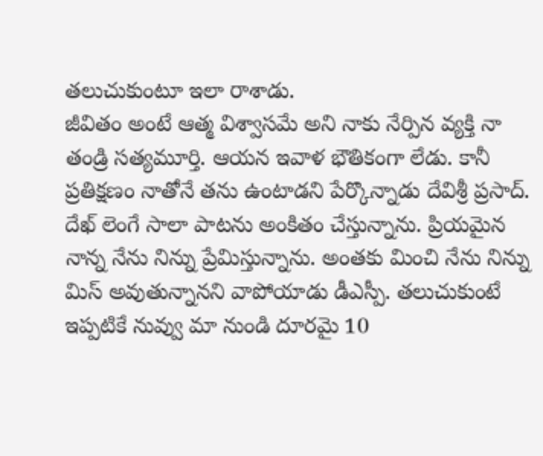తలుచుకుంటూ ఇలా రాశాడు.
జీవితం అంటే ఆత్మ విశ్వాసమే అని నాకు నేర్పిన వ్యక్తి నా తండ్రి సత్యమూర్తి. ఆయన ఇవాళ భౌతికంగా లేడు. కానీ ప్రతిక్షణం నాతోనే తను ఉంటాడని పేర్కొన్నాడు దేవిశ్రీ ప్రసాద్. దేఖ్ లెంగే సాలా పాటను అంకితం చేస్తున్నాను. ప్రియమైన నాన్న నేను నిన్ను ప్రేమిస్తున్నాను. అంతకు మించి నేను నిన్ను మిస్ అవుతున్నానని వాపోయాడు డీఎస్పీ. తలుచుకుంటే ఇప్పటికే నువ్వు మా నుండి దూరమై 10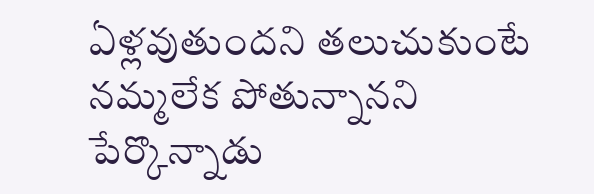ఏళ్లవుతుందని తలుచుకుంటే నమ్మలేక పోతున్నానని పేర్కొన్నాడు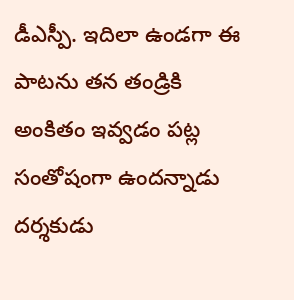డీఎస్పీ. ఇదిలా ఉండగా ఈ పాటను తన తండ్రికి అంకితం ఇవ్వడం పట్ల సంతోషంగా ఉందన్నాడు దర్శకుడు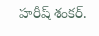హరీష్ శంకర్.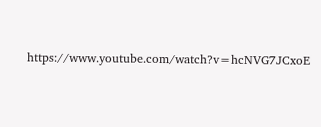https://www.youtube.com/watch?v=hcNVG7JCxoE